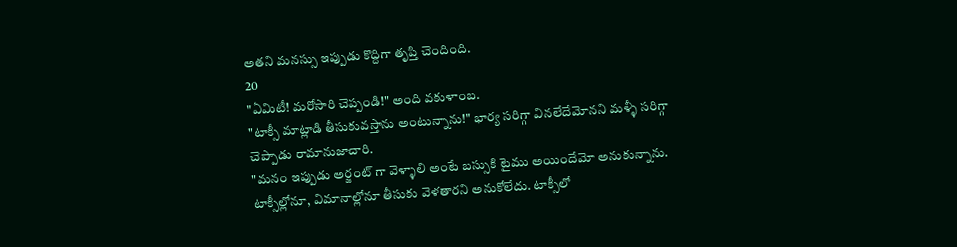అతని మనస్సు ఇప్పుడు కొద్దిగా తృప్తి చెందింది.
20
"ఏమిటీ! మరోసారి చెప్పండి!" అంది వకుళాంబ.
"టాక్సీ మాట్లాడి తీసుకువస్తాను అంటున్నాను!" భార్య సరిగ్గా వినలేదేమోనని మళ్ళీ సరిగ్గా చెప్పాడు రామానుజాచారి.
"మనం ఇప్పుడు అర్జంట్ గా వెళ్ళాలి అంటే బస్సుకి టైము అయిందేమో అనుకున్నాను. టాక్సీల్లోనూ, విమానాల్లోనూ తీసుకు వెళతారని అనుకోలేదు. టాక్సీలో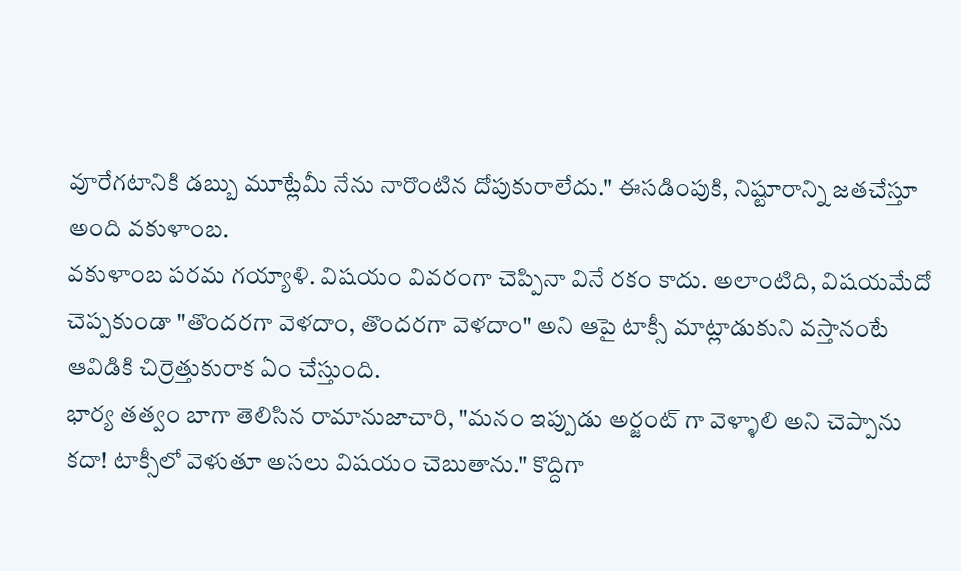వూరేగటానికి డబ్బు మూట్లేమీ నేను నారొంటిన దోపుకురాలేదు." ఈసడింపుకి, నిష్టూరాన్ని జతచేస్తూ అంది వకుళాంబ.
వకుళాంబ పరమ గయ్యాళి. విషయం వివరంగా చెప్పినా వినే రకం కాదు. అలాంటిది, విషయమేదో చెప్పకుండా "తొందరగా వెళదాం, తొందరగా వెళదాం" అని ఆపై టాక్సీ మాట్లాడుకుని వస్తానంటే ఆవిడికి చిర్రెత్తుకురాక ఏం చేస్తుంది.
భార్య తత్వం బాగా తెలిసిన రామానుజాచారి, "మనం ఇప్పుడు అర్జంట్ గా వెళ్ళాలి అని చెప్పాను కదా! టాక్సీలో వెళుతూ అసలు విషయం చెబుతాను." కొద్దిగా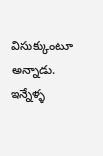విసుక్కుంటూ అన్నాడు.
ఇన్నేళ్ళ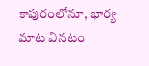కాపురంలోనూ, భార్య మాట వినటం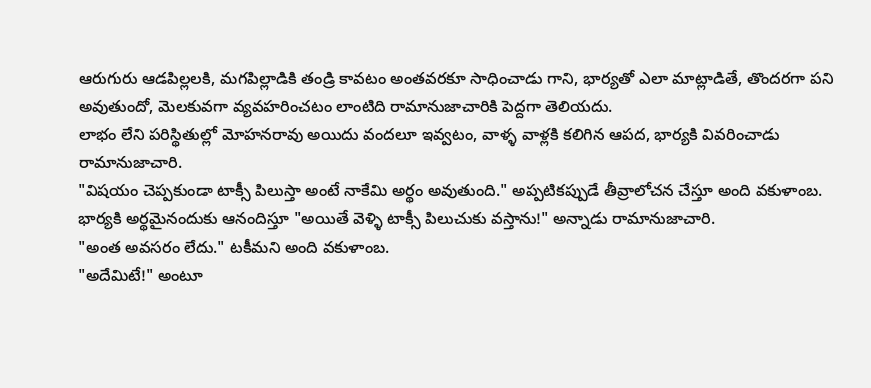ఆరుగురు ఆడపిల్లలకి, మగపిల్లాడికి తండ్రి కావటం అంతవరకూ సాధించాడు గాని, భార్యతో ఎలా మాట్లాడితే, తొందరగా పని అవుతుందో, మెలకువగా వ్యవహరించటం లాంటిది రామానుజాచారికి పెద్దగా తెలియదు.
లాభం లేని పరిస్థితుల్లో మోహనరావు అయిదు వందలూ ఇవ్వటం, వాళ్ళ వాళ్లకి కలిగిన ఆపద, భార్యకి వివరించాడు రామానుజాచారి.
"విషయం చెప్పకుండా టాక్సీ పిలుస్తా అంటే నాకేమి అర్థం అవుతుంది." అప్పటికప్పుడే తీవ్రాలోచన చేస్తూ అంది వకుళాంబ.
భార్యకి అర్థమైనందుకు ఆనందిస్తూ "అయితే వెళ్ళి టాక్సీ పిలుచుకు వస్తాను!" అన్నాడు రామానుజాచారి.
"అంత అవసరం లేదు." టకీమని అంది వకుళాంబ.
"అదేమిటే!" అంటూ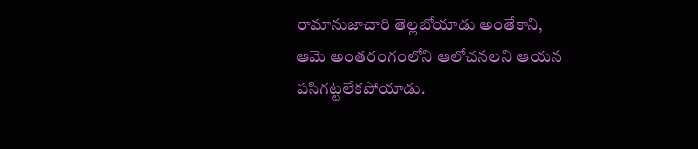రామానుజాచారి తెల్లబోయాడు అంతేకాని,
ఆమె అంతరంగంలోని ఆలోచనలని ఆయన పసిగట్టలేకపోయాడు.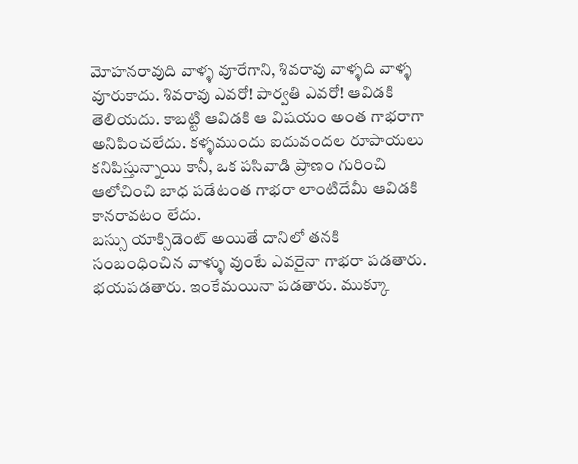మోహనరావుది వాళ్ళ వూరేగాని, శివరావు వాళ్ళది వాళ్ళ వూరుకాదు. శివరావు ఎవరో! పార్వతి ఎవరో! ఆవిడకి తెలియదు. కాబట్టి ఆవిడకి ఆ విషయం అంత గాభరాగా అనిపించలేదు. కళ్ళముందు ఐదువందల రూపాయలు కనిపిస్తున్నాయి కానీ, ఒక పసివాడి ప్రాణం గురించి ఆలోచించి బాధ పడేటంత గాభరా లాంటిదేమీ ఆవిడకి కానరావటం లేదు.
బస్సు యాక్సిడెంట్ అయితే దానిలో తనకి సంబంధించిన వాళ్ళు వుంటే ఎవరైనా గాభరా పడతారు. భయపడతారు. ఇంకేమయినా పడతారు. ముక్కూ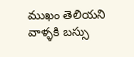ముఖం తెలియని వాళ్ళకి బస్సు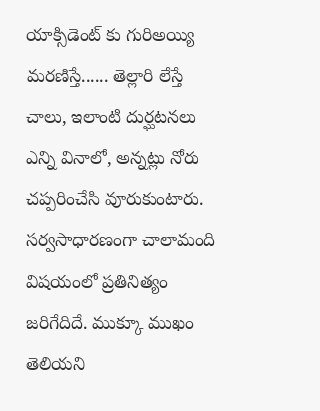యాక్సిడెంట్ కు గురిఅయ్యి మరణిస్తే...... తెల్లారి లేస్తే చాలు, ఇలాంటి దుర్ఘటనలు ఎన్ని వినాలో, అన్నట్లు నోరు చప్పరించేసి వూరుకుంటారు. సర్వసాధారణంగా చాలామంది విషయంలో ప్రతినిత్యం జరిగేదిదే. ముక్కూ ముఖం తెలియని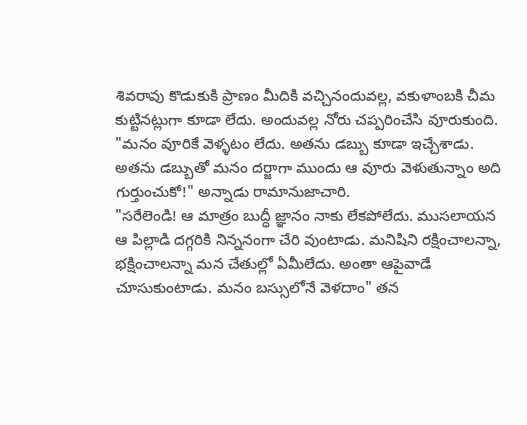శివరావు కొడుకుకి ప్రాణం మీదికి వచ్చినందువల్ల, వకుళాంబకి చీమ కుట్టినట్లుగా కూడా లేదు. అందువల్ల నోరు చప్పరించేసి వూరుకుంది.
"మనం వూరికే వెళ్ళటం లేదు. అతను డబ్బు కూడా ఇచ్చేశాడు. అతను డబ్బుతో మనం దర్జాగా ముందు ఆ వూరు వెళుతున్నాం అది గుర్తుంచుకో!" అన్నాడు రామానుజాచారి.
"సరేలెండి! ఆ మాత్రం బుద్ధీ జ్ఞానం నాకు లేకపోలేదు. ముసలాయన ఆ పిల్లాడి దగ్గరికి నిన్ననంగా చేరి వుంటాడు. మనిషిని రక్షించాలన్నా, భక్షించాలన్నా మన చేతుల్లో ఏమీలేదు. అంతా ఆపైవాడే చూసుకుంటాడు. మనం బస్సులోనే వెళదాం" తన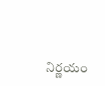నిర్ణయం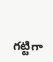గట్టిగా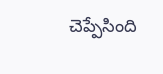చెప్పేసింది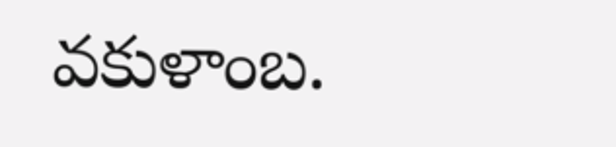వకుళాంబ.